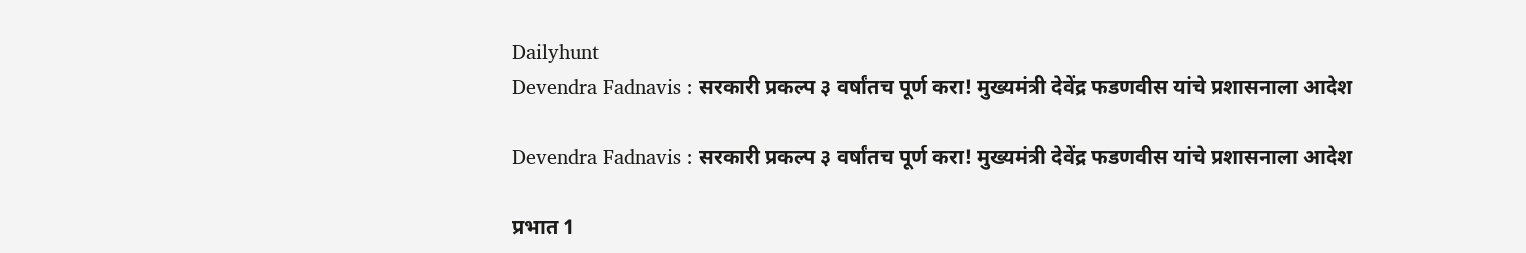Dailyhunt
Devendra Fadnavis : सरकारी प्रकल्प ३ वर्षांतच पूर्ण करा! मुख्यमंत्री देवेंद्र फडणवीस यांचे प्रशासनाला आदेश

Devendra Fadnavis : सरकारी प्रकल्प ३ वर्षांतच पूर्ण करा! मुख्यमंत्री देवेंद्र फडणवीस यांचे प्रशासनाला आदेश

प्रभात 1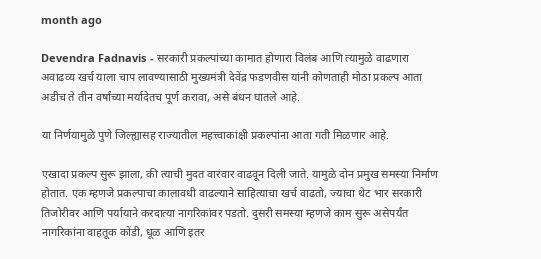month ago

Devendra Fadnavis - सरकारी प्रकल्पांच्या कामात होणारा विलंब आणि त्यामुळे वाढणारा अवाढव्य खर्च याला चाप लावण्यासाठी मुख्यमंत्री देवेंद्र फडणवीस यांनी कोणताही मोठा प्रकल्प आता अडीच ते तीन वर्षांच्या मर्यादेतच पूर्ण करावा, असे बंधन घातले आहे.

या निर्णयामुळे पुणे जिल्ह्यासह राज्यातील महत्त्वाकांक्षी प्रकल्पांना आता गती मिळणार आहे.

एखादा प्रकल्प सुरू झाला, की त्याची मुदत वारंवार वाढवून दिली जाते. यामुळे दोन प्रमुख समस्या निर्माण होतात. एक म्हणजे प्रकल्पाचा कालावधी वाढल्याने साहित्याचा खर्च वाढतो, ज्याचा थेट भार सरकारी तिजोरीवर आणि पर्यायाने करदात्या नागरिकांवर पडतो. दुसरी समस्या म्हणजे काम सुरू असेपर्यंत नागरिकांना वाहतूक कोंडी, धूळ आणि इतर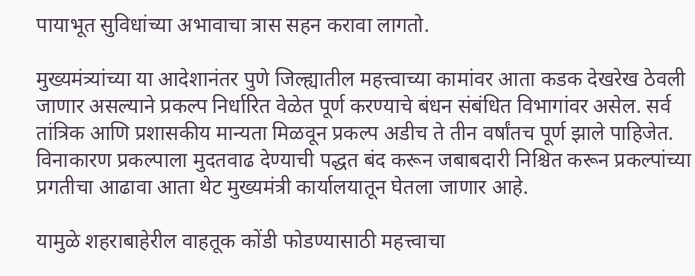पायाभूत सुविधांच्या अभावाचा त्रास सहन करावा लागतो.

मुख्यमंत्र्यांच्या या आदेशानंतर पुणे जिल्ह्यातील महत्त्वाच्या कामांवर आता कडक देखरेख ठेवली जाणार असल्याने प्रकल्प निर्धारित वेळेत पूर्ण करण्याचे बंधन संबंधित विभागांवर असेल. सर्व तांत्रिक आणि प्रशासकीय मान्यता मिळवून प्रकल्प अडीच ते तीन वर्षांतच पूर्ण झाले पाहिजेत. विनाकारण प्रकल्पाला मुदतवाढ देण्याची पद्धत बंद करून जबाबदारी निश्चित करून प्रकल्पांच्या प्रगतीचा आढावा आता थेट मुख्यमंत्री कार्यालयातून घेतला जाणार आहे.

यामुळे शहराबाहेरील वाहतूक कोंडी फोडण्यासाठी महत्त्वाचा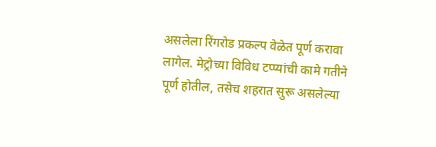असलेला रिंगरोड प्रकल्प वेळेत पूर्ण करावा लागेल. मेट्रोच्या विविध टप्प्यांची कामे गतीने पूर्ण होतील, तसेच शहरात सुरू असलेल्या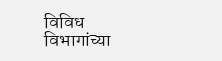विविध विभागांच्या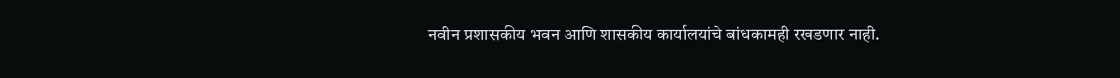नवीन प्रशासकीय भवन आणि शासकीय कार्यालयांचे बांधकामही रखडणार नाही.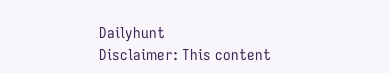Dailyhunt
Disclaimer: This content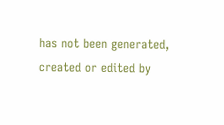has not been generated, created or edited by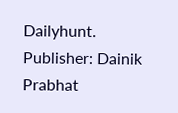Dailyhunt. Publisher: Dainik Prabhat